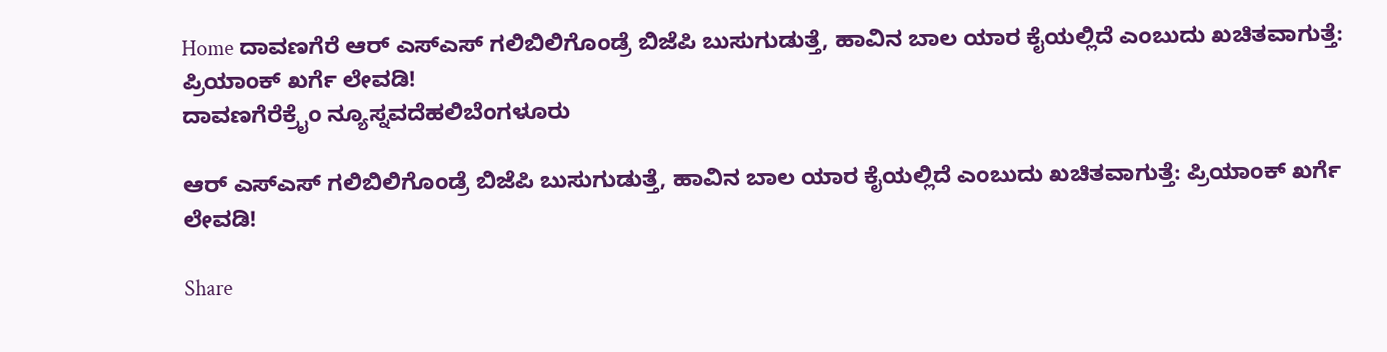Home ದಾವಣಗೆರೆ ಆರ್ ಎಸ್ಎಸ್ ಗಲಿಬಿಲಿಗೊಂಡ್ರೆ ಬಿಜೆಪಿ ಬುಸುಗುಡುತ್ತೆ, ಹಾವಿನ ಬಾಲ ಯಾರ ಕೈಯಲ್ಲಿದೆ ಎಂಬುದು ಖಚಿತವಾಗುತ್ತೆ: ಪ್ರಿಯಾಂಕ್ ಖರ್ಗೆ ಲೇವಡಿ!
ದಾವಣಗೆರೆಕ್ರೈಂ ನ್ಯೂಸ್ನವದೆಹಲಿಬೆಂಗಳೂರು

ಆರ್ ಎಸ್ಎಸ್ ಗಲಿಬಿಲಿಗೊಂಡ್ರೆ ಬಿಜೆಪಿ ಬುಸುಗುಡುತ್ತೆ, ಹಾವಿನ ಬಾಲ ಯಾರ ಕೈಯಲ್ಲಿದೆ ಎಂಬುದು ಖಚಿತವಾಗುತ್ತೆ: ಪ್ರಿಯಾಂಕ್ ಖರ್ಗೆ ಲೇವಡಿ!

Share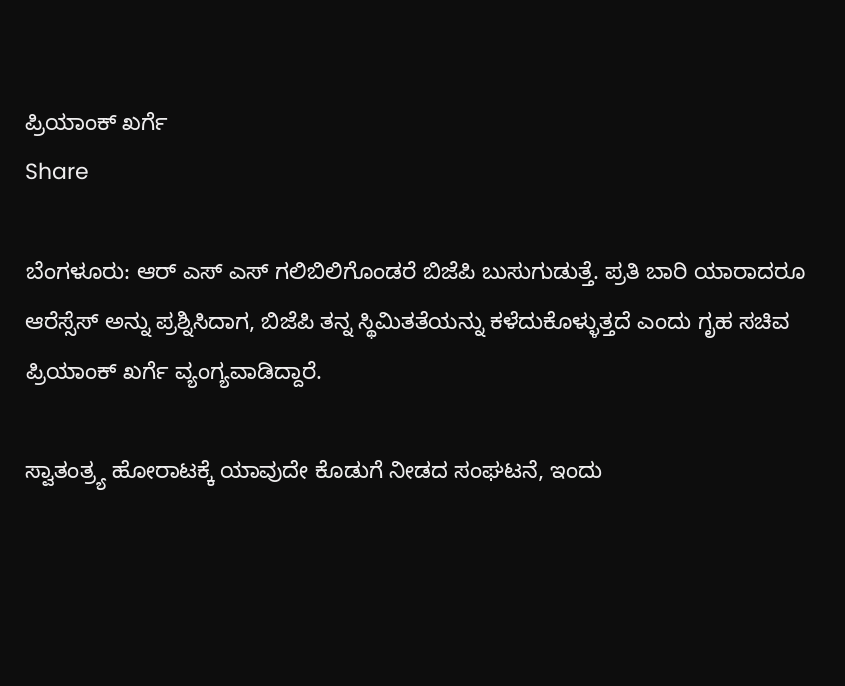ಪ್ರಿಯಾಂಕ್ ಖರ್ಗೆ
Share

ಬೆಂಗಳೂರು: ಆರ್ ಎಸ್ ಎಸ್ ಗಲಿಬಿಲಿಗೊಂಡರೆ ಬಿಜೆಪಿ ಬುಸುಗುಡುತ್ತೆ. ಪ್ರತಿ ಬಾರಿ ಯಾರಾದರೂ ಆರೆಸ್ಸೆಸ್ ಅನ್ನು ಪ್ರಶ್ನಿಸಿದಾಗ, ಬಿಜೆಪಿ ತನ್ನ ಸ್ಥಿಮಿತತೆಯನ್ನು ಕಳೆದುಕೊಳ್ಳುತ್ತದೆ ಎಂದು ಗೃಹ ಸಚಿವ ಪ್ರಿಯಾಂಕ್ ಖರ್ಗೆ ವ್ಯಂಗ್ಯವಾಡಿದ್ದಾರೆ.

ಸ್ವಾತಂತ್ರ್ಯ ಹೋರಾಟಕ್ಕೆ ಯಾವುದೇ ಕೊಡುಗೆ ನೀಡದ ಸಂಘಟನೆ, ಇಂದು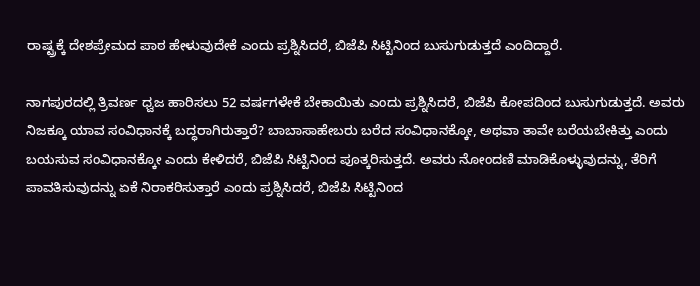ರಾಷ್ಟ್ರಕ್ಕೆ ದೇಶಪ್ರೇಮದ ಪಾಠ ಹೇಳುವುದೇಕೆ ಎಂದು ಪ್ರಶ್ನಿಸಿದರೆ, ಬಿಜೆಪಿ ಸಿಟ್ಟಿನಿಂದ ಬುಸುಗುಡುತ್ತದೆ ಎಂದಿದ್ದಾರೆ.

ನಾಗಪುರದಲ್ಲಿ ತ್ರಿವರ್ಣ ಧ್ವಜ ಹಾರಿಸಲು 52 ವರ್ಷಗಳೇಕೆ ಬೇಕಾಯಿತು ಎಂದು ಪ್ರಶ್ನಿಸಿದರೆ, ಬಿಜೆಪಿ ಕೋಪದಿಂದ ಬುಸುಗುಡುತ್ತದೆ. ಅವರು ನಿಜಕ್ಕೂ ಯಾವ ಸಂವಿಧಾನಕ್ಕೆ ಬದ್ಧರಾಗಿರುತ್ತಾರೆ? ಬಾಬಾಸಾಹೇಬರು ಬರೆದ ಸಂವಿಧಾನಕ್ಕೋ, ಅಥವಾ ತಾವೇ ಬರೆಯಬೇಕಿತ್ತು ಎಂದು ಬಯಸುವ ಸಂವಿಧಾನಕ್ಕೋ ಎಂದು ಕೇಳಿದರೆ, ಬಿಜೆಪಿ ಸಿಟ್ಟಿನಿಂದ ಪೂತ್ಕರಿಸುತ್ತದೆ. ಅವರು ನೋಂದಣಿ ಮಾಡಿಕೊಳ್ಳುವುದನ್ನು, ತೆರಿಗೆ ಪಾವತಿಸುವುದನ್ನು ಏಕೆ ನಿರಾಕರಿಸುತ್ತಾರೆ ಎಂದು ಪ್ರಶ್ನಿಸಿದರೆ, ಬಿಜೆಪಿ ಸಿಟ್ಟಿನಿಂದ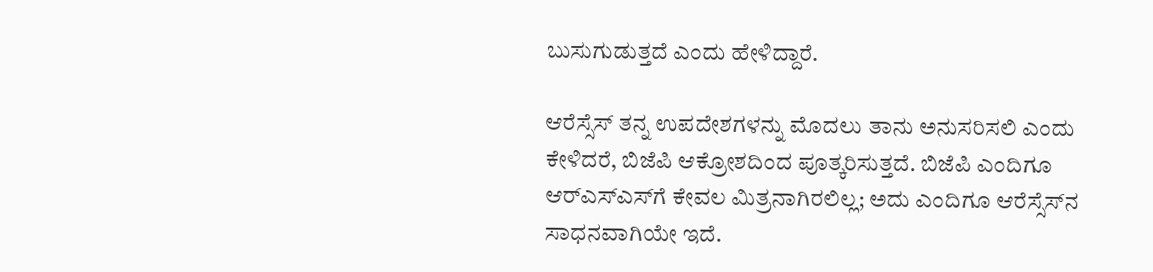ಬುಸುಗುಡುತ್ತದೆ ಎಂದು ಹೇಳಿದ್ದಾರೆ.

ಆರೆಸ್ಸೆಸ್ ತನ್ನ ಉಪದೇಶಗಳನ್ನು ಮೊದಲು ತಾನು ಅನುಸರಿಸಲಿ ಎಂದು ಕೇಳಿದರೆ, ಬಿಜೆಪಿ ಆಕ್ರೋಶದಿಂದ ಪೂತ್ಕರಿಸುತ್ತದೆ. ಬಿಜೆಪಿ ಎಂದಿಗೂ ಆರ್‌ಎಸ್‌ಎಸ್‌ಗೆ ಕೇವಲ ಮಿತ್ರನಾಗಿರಲಿಲ್ಲ; ಅದು ಎಂದಿಗೂ ಆರೆಸ್ಸೆಸ್‌ನ ಸಾಧನವಾಗಿಯೇ ಇದೆ.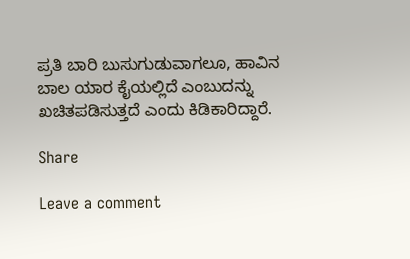ಪ್ರತಿ ಬಾರಿ ಬುಸುಗುಡುವಾಗಲೂ, ಹಾವಿನ ಬಾಲ ಯಾರ ಕೈಯಲ್ಲಿದೆ ಎಂಬುದನ್ನು ಖಚಿತಪಡಿಸುತ್ತದೆ ಎಂದು ಕಿಡಿಕಾರಿದ್ದಾರೆ.

Share

Leave a comment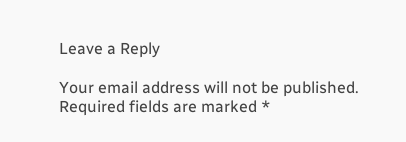Leave a Reply

Your email address will not be published. Required fields are marked *